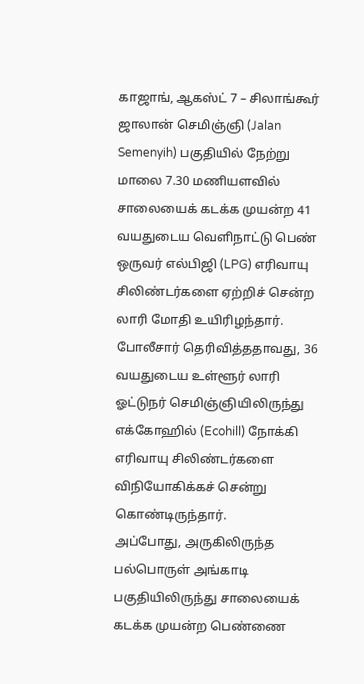காஜாங், ஆகஸ்ட் 7 – சிலாங்கூர் ஜாலான் செமிஞ்ஞி (Jalan Semenyih) பகுதியில் நேற்று மாலை 7.30 மணியளவில் சாலையைக் கடக்க முயன்ற 41 வயதுடைய வெளிநாட்டு பெண் ஒருவர் எல்பிஜி (LPG) எரிவாயு சிலிண்டர்களை ஏற்றிச் சென்ற லாரி மோதி உயிரிழந்தார்.
போலீசார் தெரிவித்ததாவது, 36 வயதுடைய உள்ளூர் லாரி ஓட்டுநர் செமிஞ்ஞியிலிருந்து எக்கோஹில் (Ecohill) நோக்கி எரிவாயு சிலிண்டர்களை விநியோகிக்கச் சென்று கொண்டிருந்தார்.
அப்போது, அருகிலிருந்த பல்பொருள் அங்காடி பகுதியிலிருந்து சாலையைக் கடக்க முயன்ற பெண்ணை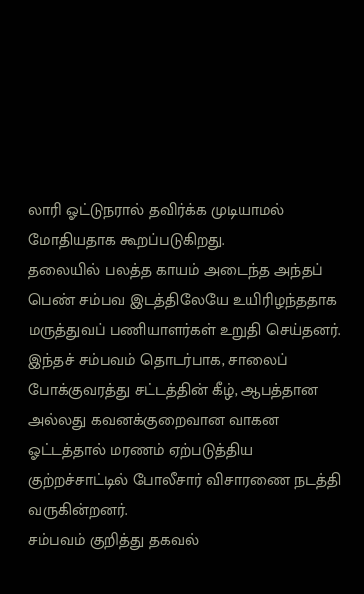லாரி ஓட்டுநரால் தவிர்க்க முடியாமல் மோதியதாக கூறப்படுகிறது.
தலையில் பலத்த காயம் அடைந்த அந்தப் பெண் சம்பவ இடத்திலேயே உயிரிழந்ததாக மருத்துவப் பணியாளர்கள் உறுதி செய்தனர்.
இந்தச் சம்பவம் தொடர்பாக, சாலைப் போக்குவரத்து சட்டத்தின் கீழ், ஆபத்தான அல்லது கவனக்குறைவான வாகன ஓட்டத்தால் மரணம் ஏற்படுத்திய குற்றச்சாட்டில் போலீசார் விசாரணை நடத்தி வருகின்றனர்.
சம்பவம் குறித்து தகவல்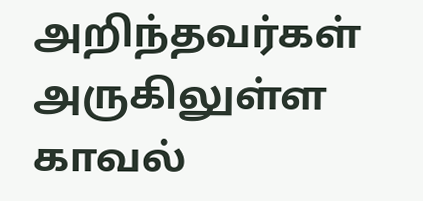அறிந்தவர்கள் அருகிலுள்ள காவல்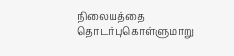நிலையத்தை தொடர்புகொள்ளுமாறு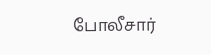போலீசார்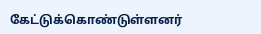கேட்டுக்கொண்டுள்ளனர்